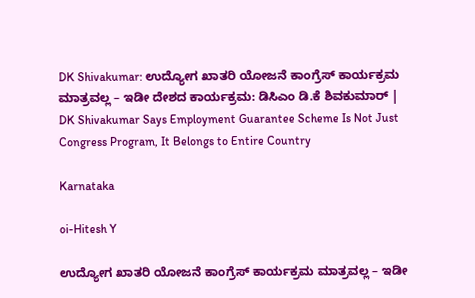DK Shivakumar: ಉದ್ಯೋಗ ಖಾತರಿ ಯೋಜನೆ ಕಾಂಗ್ರೆಸ್ ಕಾರ್ಯಕ್ರಮ ಮಾತ್ರವಲ್ಲ – ಇಡೀ ದೇಶದ ಕಾರ್ಯಕ್ರಮ: ಡಿಸಿಎಂ ಡಿ.ಕೆ ಶಿವಕುಮಾರ್ | DK Shivakumar Says Employment Guarantee Scheme Is Not Just Congress Program, It Belongs to Entire Country

Karnataka

oi-Hitesh Y

ಉದ್ಯೋಗ ಖಾತರಿ ಯೋಜನೆ ಕಾಂಗ್ರೆಸ್ ಕಾರ್ಯಕ್ರಮ ಮಾತ್ರವಲ್ಲ – ಇಡೀ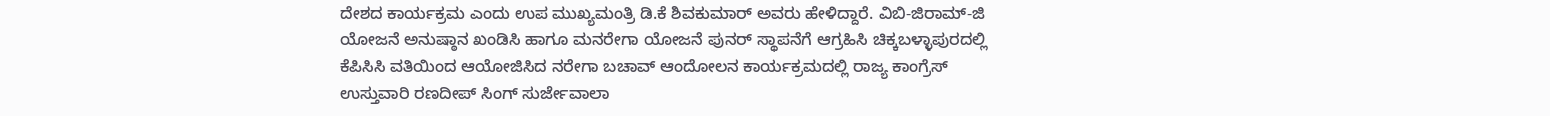ದೇಶದ ಕಾರ್ಯಕ್ರಮ ಎಂದು ಉಪ ಮುಖ್ಯಮಂತ್ರಿ ಡಿ.ಕೆ ಶಿವಕುಮಾರ್ ಅವರು ಹೇಳಿದ್ದಾರೆ. ವಿಬಿ-ಜಿರಾಮ್-ಜಿ ಯೋಜನೆ ಅನುಷ್ಠಾನ ಖಂಡಿಸಿ ಹಾಗೂ ಮನರೇಗಾ ಯೋಜನೆ ಪುನರ್ ಸ್ಥಾಪನೆಗೆ ಆಗ್ರಹಿಸಿ ಚಿಕ್ಕಬಳ್ಳಾಪುರದಲ್ಲಿ ಕೆಪಿಸಿಸಿ ವತಿಯಿಂದ ಆಯೋಜಿಸಿದ ನರೇಗಾ ಬಚಾವ್‌ ಆಂದೋಲನ ಕಾರ್ಯಕ್ರಮದಲ್ಲಿ ರಾಜ್ಯ ಕಾಂಗ್ರೆಸ್‌ ಉಸ್ತುವಾರಿ ರಣದೀಪ್‌ ಸಿಂಗ್‌ ಸುರ್ಜೇವಾಲಾ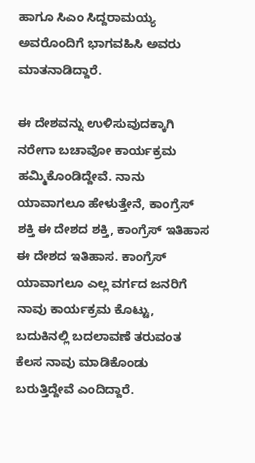ಹಾಗೂ ಸಿಎಂ ಸಿದ್ದರಾಮಯ್ಯ ಅವರೊಂದಿಗೆ ಭಾಗವಹಿಸಿ ಅವರು ಮಾತನಾಡಿದ್ದಾರೆ.

ಈ ದೇಶವನ್ನು ಉಳಿಸುವುದಕ್ಕಾಗಿ ನರೇಗಾ ಬಚಾವೋ ಕಾರ್ಯಕ್ರಮ ಹಮ್ಮಿಕೊಂಡಿದ್ದೇವೆ. ನಾನು ಯಾವಾಗಲೂ ಹೇಳುತ್ತೇನೆ, ಕಾಂಗ್ರೆಸ್ ಶಕ್ತಿ ಈ ದೇಶದ ಶಕ್ತಿ, ಕಾಂಗ್ರೆಸ್ ಇತಿಹಾಸ ಈ ದೇಶದ ಇತಿಹಾಸ. ಕಾಂಗ್ರೆಸ್ ಯಾವಾಗಲೂ ಎಲ್ಲ ವರ್ಗದ ಜನರಿಗೆ ನಾವು ಕಾರ್ಯಕ್ರಮ ಕೊಟ್ಟು, ಬದುಕಿನಲ್ಲಿ ಬದಲಾವಣೆ ತರುವಂತ ಕೆಲಸ ನಾವು ಮಾಡಿಕೊಂಡು ಬರುತ್ತಿದ್ದೇವೆ ಎಂದಿದ್ದಾರೆ.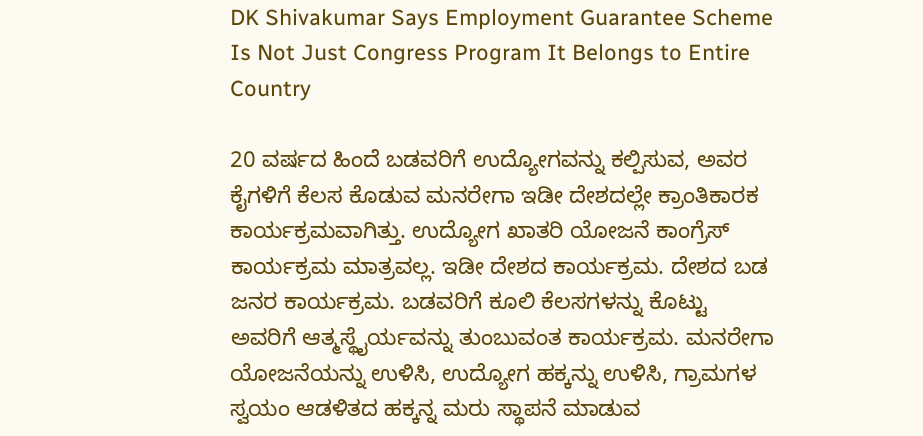DK Shivakumar Says Employment Guarantee Scheme Is Not Just Congress Program It Belongs to Entire Country

20 ವರ್ಷದ ಹಿಂದೆ ಬಡವರಿಗೆ ಉದ್ಯೋಗವನ್ನು ಕಲ್ಪಿಸುವ, ಅವರ ಕೈಗಳಿಗೆ ಕೆಲಸ ಕೊಡುವ ಮನರೇಗಾ ಇಡೀ ದೇಶದಲ್ಲೇ ಕ್ರಾಂತಿಕಾರಕ ಕಾರ್ಯಕ್ರಮವಾಗಿತ್ತು. ಉದ್ಯೋಗ ಖಾತರಿ ಯೋಜನೆ ಕಾಂಗ್ರೆಸ್ ಕಾರ್ಯಕ್ರಮ ಮಾತ್ರವಲ್ಲ. ಇಡೀ ದೇಶದ ಕಾರ್ಯಕ್ರಮ. ದೇಶದ ಬಡ ಜನರ ಕಾರ್ಯಕ್ರಮ. ಬಡವರಿಗೆ ಕೂಲಿ ಕೆಲಸಗಳನ್ನು ಕೊಟ್ಟು ಅವರಿಗೆ ಆತ್ಮಸ್ಥೈರ್ಯವನ್ನು ತುಂಬುವಂತ ಕಾರ್ಯಕ್ರಮ. ಮನರೇಗಾ ಯೋಜನೆಯನ್ನು ಉಳಿಸಿ, ಉದ್ಯೋಗ ಹಕ್ಕನ್ನು ಉಳಿಸಿ, ಗ್ರಾಮಗಳ ಸ್ವಯಂ ಆಡಳಿತದ ಹಕ್ಕನ್ನ ಮರು ಸ್ಥಾಪನೆ ಮಾಡುವ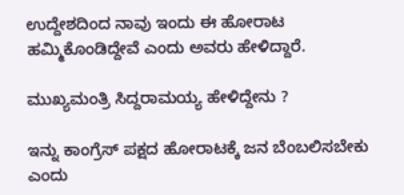ಉದ್ದೇಶದಿಂದ ನಾವು ಇಂದು ಈ ಹೋರಾಟ ಹಮ್ಮಿಕೊಂಡಿದ್ದೇವೆ ಎಂದು ಅವರು ಹೇಳಿದ್ದಾರೆ.

ಮುಖ್ಯಮಂತ್ರಿ ಸಿದ್ದರಾಮಯ್ಯ ಹೇಳಿದ್ದೇನು ?

ಇನ್ನು ಕಾಂಗ್ರೆಸ್ ಪಕ್ಷದ ಹೋರಾಟಕ್ಕೆ ಜನ ಬೆಂಬಲಿಸಬೇಕು ಎಂದು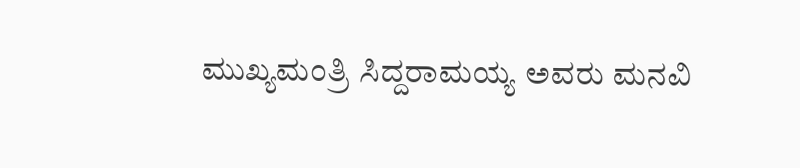ಮುಖ್ಯಮಂತ್ರಿ ಸಿದ್ದರಾಮಯ್ಯ ಅವರು ಮನವಿ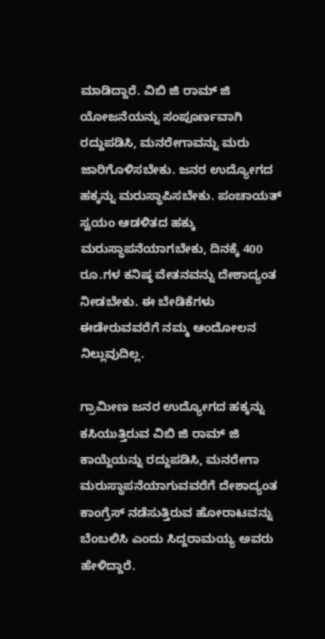ಮಾಡಿದ್ದಾರೆ. ವಿಬಿ ಜಿ ರಾಮ್ ಜಿ ಯೋಜನೆಯನ್ನು ಸಂಪೂರ್ಣವಾಗಿ ರದ್ದುಪಡಿಸಿ, ಮನರೇಗಾವನ್ನು ಮರು ಜಾರಿಗೊಳಿಸಬೇಕು. ಜನರ ಉದ್ಯೋಗದ ಹಕ್ಕನ್ನು ಮರುಸ್ಥಾಪಿಸಬೇಕು. ಪಂಚಾಯತ್ ಸ್ವಯಂ ಆಡಳಿತದ ಹಕ್ಕು ಮರುಸ್ಥಾಪನೆಯಾಗಬೇಕು, ದಿನಕ್ಕೆ 400 ರೂ.ಗಳ ಕನಿಷ್ಠ ವೇತನವನ್ನು ದೇಶಾದ್ಯಂತ ನೀಡಬೇಕು. ಈ ಬೇಡಿಕೆಗಳು ಈಡೇರುವವರೆಗೆ ನಮ್ಮ ಆಂದೋಲನ ನಿಲ್ಲುವುದಿಲ್ಲ.

ಗ್ರಾಮೀಣ ಜನರ ಉದ್ಯೋಗದ ಹಕ್ಕನ್ನು ಕಸಿಯುತ್ತಿರುವ ವಿಬಿ ಜಿ ರಾಮ್ ಜಿ ಕಾಯ್ದೆಯನ್ನು ರದ್ದುಪಡಿಸಿ, ಮನರೇಗಾ ಮರುಸ್ಥಾಪನೆಯಾಗುವವರೆಗೆ ದೇಶಾದ್ಯಂತ ಕಾಂಗ್ರೆಸ್ ನಡೆಸುತ್ತಿರುವ ಹೋರಾಟವನ್ನು ಬೆಂಬಲಿಸಿ ಎಂದು ಸಿದ್ದರಾಮಯ್ಯ ಅವರು ಹೇಳಿದ್ದಾರೆ.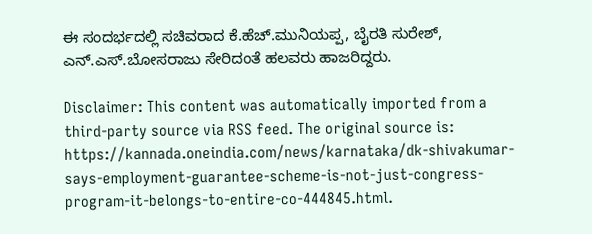ಈ ಸಂದರ್ಭದಲ್ಲಿ ಸಚಿವರಾದ ಕೆ.ಹೆಚ್.ಮುನಿಯಪ್ಪ, ಬೈರತಿ ಸುರೇಶ್‌, ಎನ್.ಎಸ್.ಬೋಸರಾಜು ಸೇರಿದಂತೆ ಹಲವರು ಹಾಜರಿದ್ದರು.

Disclaimer: This content was automatically imported from a third-party source via RSS feed. The original source is: https://kannada.oneindia.com/news/karnataka/dk-shivakumar-says-employment-guarantee-scheme-is-not-just-congress-program-it-belongs-to-entire-co-444845.html.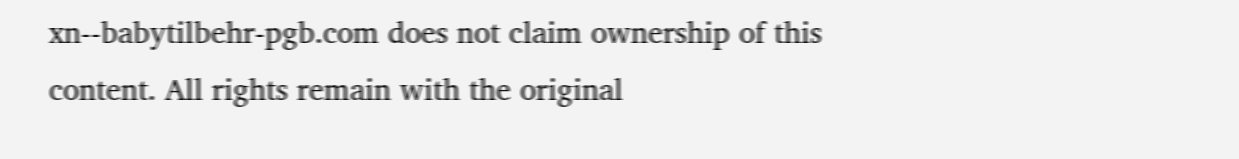xn--babytilbehr-pgb.com does not claim ownership of this content. All rights remain with the original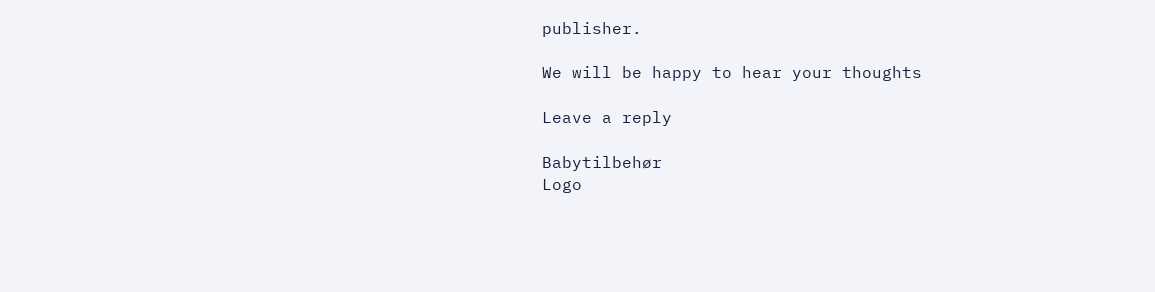publisher.

We will be happy to hear your thoughts

Leave a reply

Babytilbehør
Logo